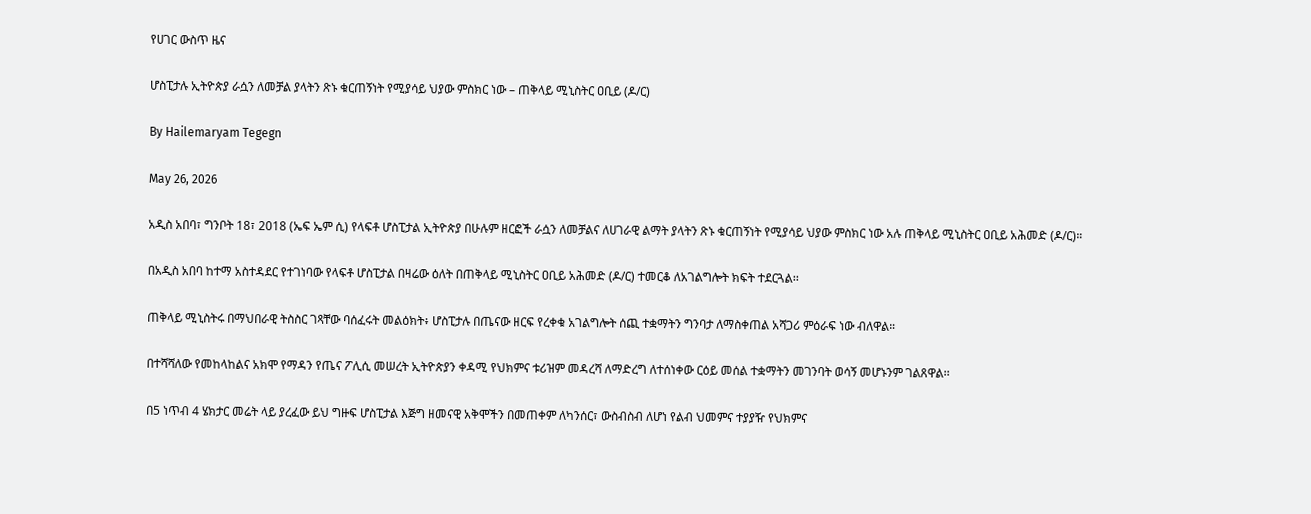የሀገር ውስጥ ዜና

ሆስፒታሉ ኢትዮጵያ ራሷን ለመቻል ያላትን ጽኑ ቁርጠኝነት የሚያሳይ ህያው ምስክር ነው – ጠቅላይ ሚኒስትር ዐቢይ (ዶ/ር)

By Hailemaryam Tegegn

May 26, 2026

አዲስ አበባ፣ ግንቦት 18፣ 2018 (ኤፍ ኤም ሲ) የላፍቶ ሆስፒታል ኢትዮጵያ በሁሉም ዘርፎች ራሷን ለመቻልና ለሀገራዊ ልማት ያላትን ጽኑ ቁርጠኝነት የሚያሳይ ህያው ምስክር ነው አሉ ጠቅላይ ሚኒስትር ዐቢይ አሕመድ (ዶ/ር)።

በአዲስ አበባ ከተማ አስተዳደር የተገነባው የላፍቶ ሆስፒታል በዛሬው ዕለት በጠቅላይ ሚኒስትር ዐቢይ አሕመድ (ዶ/ር) ተመርቆ ለአገልግሎት ክፍት ተደርጓል፡፡

ጠቅላይ ሚኒስትሩ በማህበራዊ ትስስር ገጻቸው ባሰፈሩት መልዕክት፥ ሆስፒታሉ በጤናው ዘርፍ የረቀቁ አገልግሎት ሰጪ ተቋማትን ግንባታ ለማስቀጠል አሻጋሪ ምዕራፍ ነው ብለዋል።

በተሻሻለው የመከላከልና አክሞ የማዳን የጤና ፖሊሲ መሠረት ኢትዮጵያን ቀዳሚ የህክምና ቱሪዝም መዳረሻ ለማድረግ ለተሰነቀው ርዕይ መሰል ተቋማትን መገንባት ወሳኝ መሆኑንም ገልጸዋል፡፡

በ5 ነጥብ 4 ሄክታር መሬት ላይ ያረፈው ይህ ግዙፍ ሆስፒታል እጅግ ዘመናዊ አቅሞችን በመጠቀም ለካንሰር፣ ውስብስብ ለሆነ የልብ ህመምና ተያያዥ የህክምና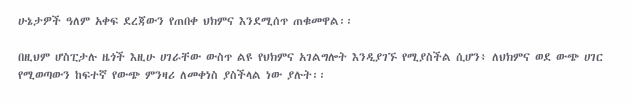ሁኔታዎች ዓለም አቀፍ ደረጃውን የጠበቀ ህክምና እንደሚሰጥ ጠቁመዋል፡፡

በዚህም ሆስፒታሉ ዜጎች እዚሁ ሀገራቸው ውስጥ ልዩ የህክምና አገልግሎት እንዲያገኙ የሚያስችል ሲሆን፥ ለህክምና ወደ ውጭ ሀገር የሚወጣውን ከፍተኛ የውጭ ምንዛሪ ለመቀነስ ያስችላል ነው ያሉት፡፡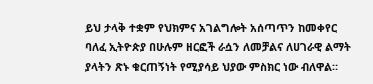ይህ ታላቅ ተቋም የህክምና አገልግሎት አሰጣጥን ከመቀየር ባለፈ ኢትዮጵያ በሁሉም ዘርፎች ራሷን ለመቻልና ለሀገራዊ ልማት ያላትን ጽኑ ቁርጠኝነት የሚያሳይ ህያው ምስክር ነው ብለዋል።